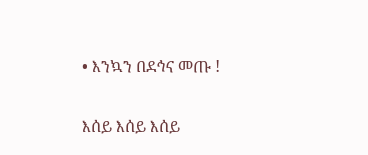• እንኳን በደኅና መጡ !

እሰይ እሰይ እሰይ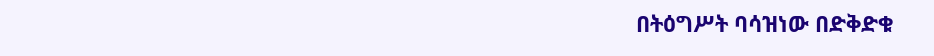በትዕግሥት ባሳዝነው በድቅድቁ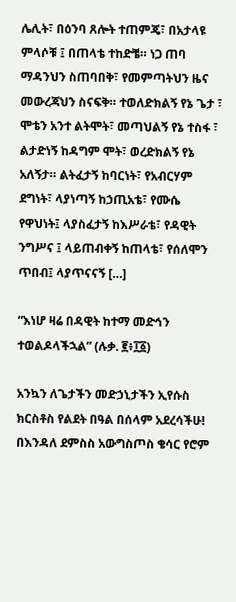ሌሊት፣ በዕንባ ጸሎት ተጠምጄ፣ በአታላዩ ምላሶቹ ፤ በጠላቴ ተከድቼ። ነጋ ጠባ ማዳንህን ስጠባበቅ፣ የመምጣትህን ዜና መውረጃህን ስናፍቅ። ተወለድክልኝ የኔ ጌታ ፣ ሞቴን አንተ ልትሞት፣ መጣህልኝ የኔ ተስፋ ፣ ልታድነኝ ከዳግም ሞት፣ ወረድክልኝ የኔ አለኝታ። ልትፈታኝ ከባርነት፣ የአብርሃም ደግነት፣ ላያነጣኝ ከኃጢአቴ፣ የሙሴ የዋህነት፤ ላያስፈታኝ ከእሥራቴ፣ የዳዊት ንግሥና ፤ ላይጠብቀኝ ከጠላቴ፣ የሰለሞን ጥበብ፤ ላያጥናናኝ […]

“እነሆ ዛሬ በዳዊት ከተማ መድኅን ተወልዶላችኋል” (ሉቃ. ፪፥፲፩)

አንኳን ለጌታችን መድኃኒታችን ኢየሱስ ክርስቶስ የልደት በዓል በሰላም አደረሳችሁ! በእንዳለ ደምስስ አውግስጦስ ቄሳር የሮም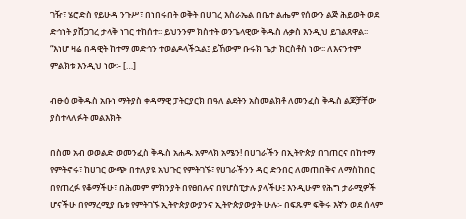ገዥ፣ ሄሮድስ የይሁዳ ንጉሥ፣ በነበሩበት ወቅት በሀገረ እስራኤል በቤተ ልሔም የሰውን ልጅ ሕይወት ወደ ድኅነት ያሸጋገረ ታላቅ ነገር ተከሰተ፡፡ ይህንንም ክስተት ወንጌላዊው ቅዱስ ሉቃስ እንዲህ ይገልጸዋል፡፡ “እነሆ ዛሬ በዳዊት ከተማ መድኅን ተወልዶላችኋል፤ ይኸውም ቡሩክ ጌታ ክርስቶስ ነው፡፡ ለእናንተም ምልክቱ እንዲህ ነው፡- […]

ብፁዕ ወቅዱስ አቡነ ማትያስ ቀዳማዊ ፓትርያርክ በዓለ ልደትን አስመልክቶ ለመንፈስ ቅዱስ ልጆቻቸው ያስተላለፉት መልእክት

በስመ አብ ወወልድ ወመንፈስ ቅዱስ አሐዱ አምላክ አሜን! በሀገራችን በኢትዮጵያ በገጠርና በከተማ የምትኖሩ፣ ከሀገር ውጭ በተለያዩ አህጉር የምትገኙ፣ የሀገራችንን ዳር ድንበር ለመጠበቅና ለማስከበር በየጠረፉ የቆማችሁ፣ በሕመም ምክንያት በየፀበሉና በየሆስፒታሉ ያላችሁ፤ እንዲሁም የሕግ ታራሚዎች ሆናችሁ በየማረሚያ ቤቱ የምትገኙ ኢትዮጵያውያንና ኢትዮጵያውያት ሁሉ፡- በፍጹም ፍቅሩ እኛን ወደ ሰላም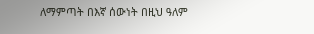ለማምጣት በእኛ ሰውነት በዚህ ዓለም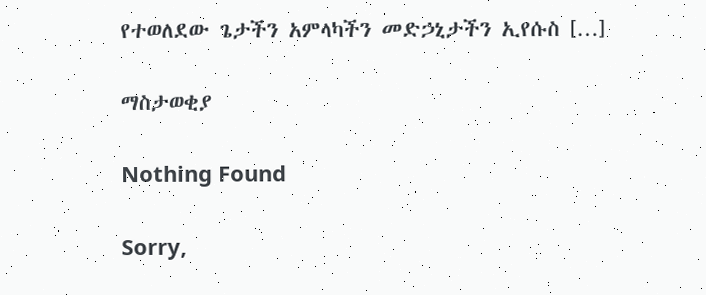የተወለደው ጌታችን አምላካችን መድኃኒታችን ኢየሱስ […]

ማስታወቂያ

Nothing Found

Sorry,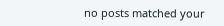no posts matched your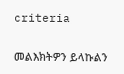criteria

መልእክትዎን ይላኩልን